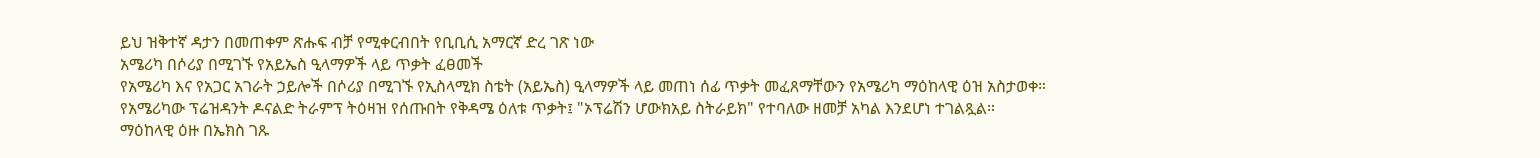ይህ ዝቅተኛ ዳታን በመጠቀም ጽሑፍ ብቻ የሚቀርብበት የቢቢሲ አማርኛ ድረ ገጽ ነው
አሜሪካ በሶሪያ በሚገኙ የአይኤስ ዒላማዎች ላይ ጥቃት ፈፀመች
የአሜሪካ እና የአጋር አገራት ኃይሎች በሶሪያ በሚገኙ የኢስላሚክ ስቴት (አይኤስ) ዒላማዎች ላይ መጠነ ሰፊ ጥቃት መፈጸማቸውን የአሜሪካ ማዕከላዊ ዕዝ አስታወቀ።
የአሜሪካው ፕሬዝዳንት ዶናልድ ትራምፕ ትዕዛዝ የሰጡበት የቅዳሜ ዕለቱ ጥቃት፤ "ኦፕሬሽን ሆውክአይ ስትራይክ" የተባለው ዘመቻ አካል እንደሆነ ተገልጿል።
ማዕከላዊ ዕዙ በኤክስ ገጹ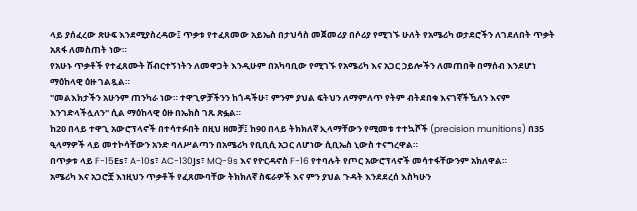ላይ ያሰፈረው ጽሁፍ እንደሚያስረዳው፤ ጥቃቱ የተፈጸመው አይኤስ በታህሳስ መጀመሪያ በሶሪያ የሚገኙ ሁለት የአሜሪካ ወታደሮችን ለገደለበት ጥቃት አጸፋ ለመስጠት ነው።
የአሁኑ ጥቃቶች የተፈጸሙት ሽብርተኝነትን ለመዋጋት እንዲሁም በአካባቢው የሚገኙ የአሜሪካ እና አጋር ኃይሎችን ለመጠበቅ በማሰብ እንደሆነ ማዕከላዊ ዕዙ ገልጿል።
"መልእክታችን አሁንም ጠንካራ ነው። ተዋጊዎቻችንን ከጎዳችሁ፣ ምንም ያህል ፍትህን ለማምለጥ የትም ብትደበቁ እናገኛችዃለን እናም እንገድላችሏለን" ሲል ማዕከላዊ ዕዙ በኤክስ ገጹ ጽፏል።
ከ20 በላይ ተዋጊ አውሮፕላኖች በተሳተፉበት በዚህ ዘመቻ፤ ከ90 በላይ ትክክለኛ ኢላማቸውን የሚመቱ ተተኳሾች (precision munitions) በ35 ዒላማዎች ላይ መተኮሳቸውን አንድ ባለሥልጣን በአሜሪካ የቢቢሲ አጋር ለሆነው ሲቢኤስ ኒውስ ተናግረዋል።
በጥቃቱ ላይ F-15Es፣ A-10s፣ AC-130Js፣ MQ-9s እና የዮርዳኖስ F-16 የተባሉት የጦር አውሮፕላኖች መሳተፋቸውንም አክለዋል።
አሜሪካ እና አጋሮቿ እነዚህን ጥቃቶች የፈጸሙባቸው ትክክለኛ ስፍራዎች እና ምን ያህል ጉዳት እንደደረሰ እስካሁን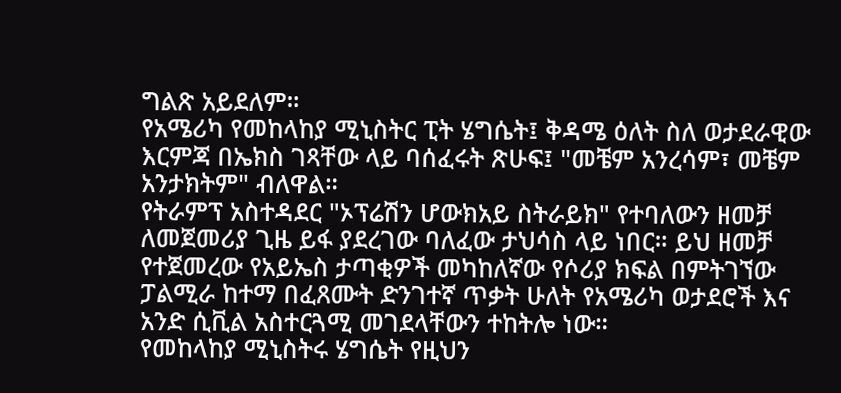ግልጽ አይደለም።
የአሜሪካ የመከላከያ ሚኒስትር ፒት ሄግሴት፤ ቅዳሜ ዕለት ስለ ወታደራዊው እርምጃ በኤክስ ገጻቸው ላይ ባሰፈሩት ጽሁፍ፤ "መቼም አንረሳም፣ መቼም አንታክትም" ብለዋል።
የትራምፕ አስተዳደር "ኦፕሬሽን ሆውክአይ ስትራይክ" የተባለውን ዘመቻ ለመጀመሪያ ጊዜ ይፋ ያደረገው ባለፈው ታህሳስ ላይ ነበር። ይህ ዘመቻ የተጀመረው የአይኤስ ታጣቂዎች መካከለኛው የሶሪያ ክፍል በምትገኘው ፓልሚራ ከተማ በፈጸሙት ድንገተኛ ጥቃት ሁለት የአሜሪካ ወታደሮች እና አንድ ሲቪል አስተርጓሚ መገደላቸውን ተከትሎ ነው።
የመከላከያ ሚኒስትሩ ሄግሴት የዚህን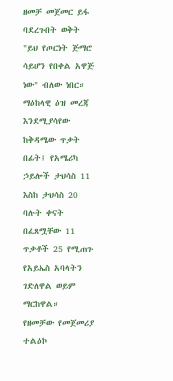ዘመቻ መጀመር ይፋ ባደረጉበት ወቅት "ይህ የጦርነት ጅማሮ ሳይሆን የበቀል አዋጅ ነው" ብለው ነበር።
ማዕከላዊ ዕዝ መረጃ እንደሚያሳየው ከቅዳሜው ጥቃት በፊት፤ የአሜሪካ ኃይሎች ታህሳስ 11 እስከ ታህሳስ 20 ባሉት ቀናት በፈጸሟቸው 11 ጥቃቶች 25 የሚጠጉ የአይኤስ አባላትን ገድለዋል ወይም ማርከዋል።
የዘመቻው የመጀመሪያ ተልዕኮ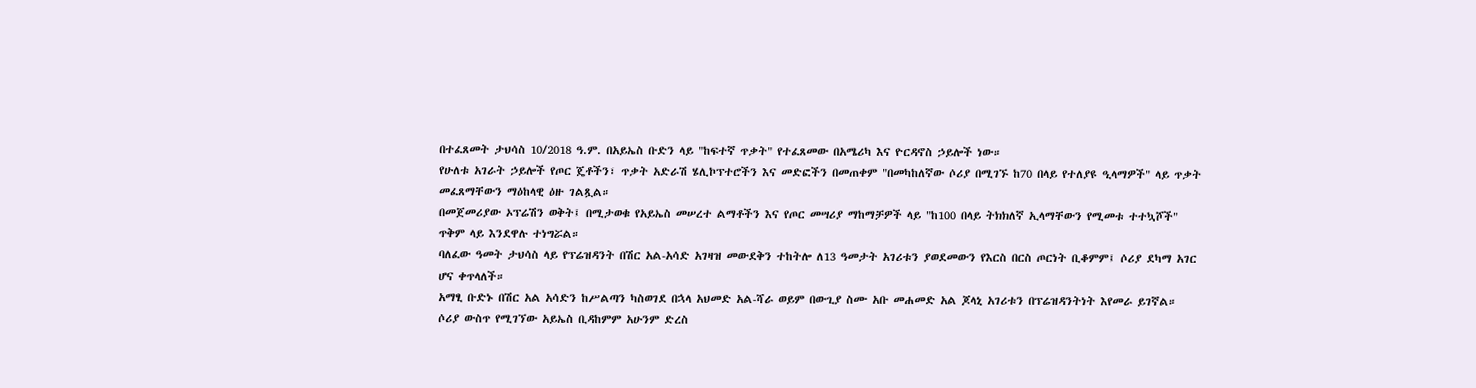በተፈጸመት ታህሳስ 10/2018 ዓ.ም. በአይኤስ ቡድን ላይ "ከፍተኛ ጥቃት" የተፈጸመው በአሜሪካ እና ዮርዳኖስ ኃይሎች ነው።
የሁለቱ አገራት ኃይሎች የጦር ጄቶችን፣ ጥቃት አድራሽ ሄሊኮፕተሮችን እና መድፎችን በመጠቀም "በመካከለኛው ሶሪያ በሚገኙ ከ70 በላይ የተለያዩ ዒላማዎች" ላይ ጥቃት መፈጸማቸውን ማዕከላዊ ዕዙ ገልጿል።
በመጀመሪያው ኦፕሬሽን ወቅት፤ በሚታወቁ የአይኤስ መሠረተ ልማቶችን እና የጦር መሣሪያ ማከማቻዎች ላይ "ከ100 በላይ ትክክለኛ ኢላማቸውን የሚመቱ ተተኳሾች" ጥቅም ላይ እንደዋሉ ተነግሯል።
ባለፈው ዓመት ታህሳስ ላይ የፕሬዝዳንት በሽር አል-አሳድ አገዛዝ መውደቅን ተከትሎ ለ13 ዓመታት አገሪቱን ያወደመውን የእርስ በርስ ጦርነት ቢቆምም፤ ሶሪያ ደካማ አገር ሆና ቀጥላለች።
አማፂ ቡድኑ በሽር አል አሳድን ከሥልጣን ካስወገደ በኋላ አህመድ አል-ሻራ ወይም በውጊያ ስሙ አቡ መሐመድ አል ጆላኒ አገሪቱን በፕሬዝዳንትነት እየመራ ይገኛል።
ሶሪያ ውስጥ የሚገኘው አይኤስ ቢዳከምም አሁንም ድረስ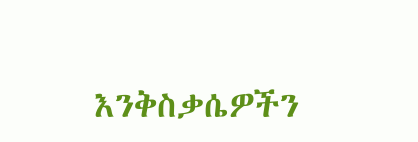እንቅስቃሴዎችን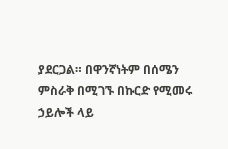ያደርጋል። በዋንኛነትም በሰሜን ምስራቅ በሚገኙ በኩርድ የሚመሩ ኃይሎች ላይ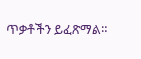ጥቃቶችን ይፈጽማል።